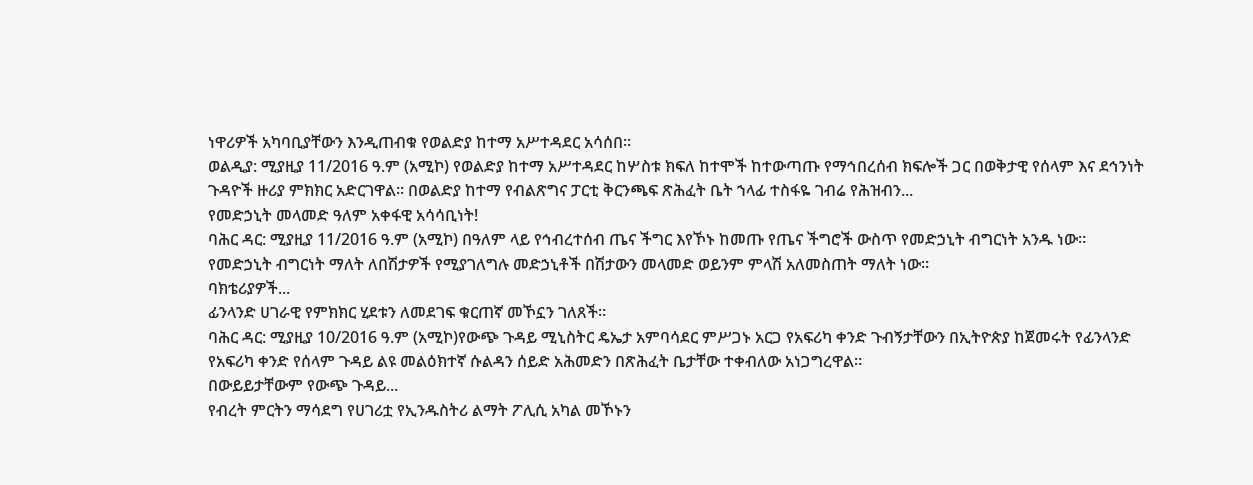ነዋሪዎች አካባቢያቸውን እንዲጠብቁ የወልድያ ከተማ አሥተዳደር አሳሰበ።
ወልዲያ: ሚያዚያ 11/2016 ዓ.ም (አሚኮ) የወልድያ ከተማ አሥተዳደር ከሦስቱ ክፍለ ከተሞች ከተውጣጡ የማኅበረሰብ ክፍሎች ጋር በወቅታዊ የሰላም እና ደኅንነት ጉዳዮች ዙሪያ ምክክር አድርገዋል። በወልድያ ከተማ የብልጽግና ፓርቲ ቅርንጫፍ ጽሕፈት ቤት ኀላፊ ተስፋዬ ገብሬ የሕዝብን...
የመድኃኒት መላመድ ዓለም አቀፋዊ አሳሳቢነት!
ባሕር ዳር: ሚያዚያ 11/2016 ዓ.ም (አሚኮ) በዓለም ላይ የኅብረተሰብ ጤና ችግር እየኾኑ ከመጡ የጤና ችግሮች ውስጥ የመድኃኒት ብግርነት አንዱ ነው። የመድኃኒት ብግርነት ማለት ለበሽታዎች የሚያገለግሉ መድኃኒቶች በሽታውን መላመድ ወይንም ምላሽ አለመስጠት ማለት ነው።
ባክቴሪያዎች...
ፊንላንድ ሀገራዊ የምክክር ሂደቱን ለመደገፍ ቁርጠኛ መኾኗን ገለጸች፡፡
ባሕር ዳር: ሚያዚያ 10/2016 ዓ.ም (አሚኮ)የውጭ ጉዳይ ሚኒስትር ዴኤታ አምባሳደር ምሥጋኑ አርጋ የአፍሪካ ቀንድ ጉብኝታቸውን በኢትዮጵያ ከጀመሩት የፊንላንድ የአፍሪካ ቀንድ የሰላም ጉዳይ ልዩ መልዕክተኛ ሱልዳን ሰይድ አሕመድን በጽሕፈት ቤታቸው ተቀብለው አነጋግረዋል።
በውይይታቸውም የውጭ ጉዳይ...
የብረት ምርትን ማሳደግ የሀገሪቷ የኢንዱስትሪ ልማት ፖሊሲ አካል መኾኑን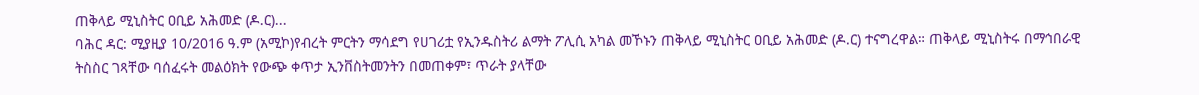ጠቅላይ ሚኒስትር ዐቢይ አሕመድ (ዶ.ር)...
ባሕር ዳር: ሚያዚያ 10/2016 ዓ.ም (አሚኮ)የብረት ምርትን ማሳደግ የሀገሪቷ የኢንዱስትሪ ልማት ፖሊሲ አካል መኾኑን ጠቅላይ ሚኒስትር ዐቢይ አሕመድ (ዶ.ር) ተናግረዋል። ጠቅላይ ሚኒስትሩ በማኅበራዊ ትስስር ገጻቸው ባሰፈሩት መልዕክት የውጭ ቀጥታ ኢንቨስትመንትን በመጠቀም፣ ጥራት ያላቸው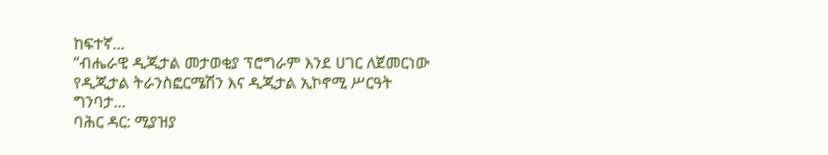ከፍተኛ...
“ብሔራዊ ዲጂታል መታወቂያ ፕሮግራም እንደ ሀገር ለጀመርነው የዲጂታል ትራንስፎርሜሽን እና ዲጂታል ኢኮኖሚ ሥርዓት ግንባታ...
ባሕር ዳር: ሚያዝያ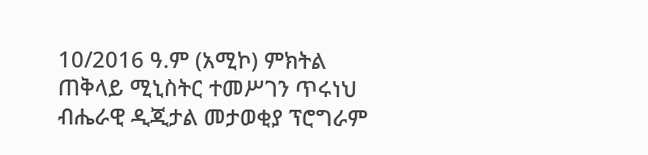10/2016 ዓ.ም (አሚኮ) ምክትል ጠቅላይ ሚኒስትር ተመሥገን ጥሩነህ ብሔራዊ ዲጂታል መታወቂያ ፕሮግራም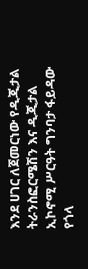እንደ ሀገር ለጀመርነው የዲጂታል ትራንስፎርሜሽን እና ዲጂታል ኢኮኖሚ ሥርዓት ግንባታ ፋይዳው የጎላ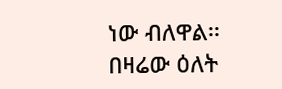ነው ብለዋል፡፡ በዛሬው ዕለት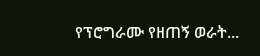የፕሮግራሙ የዘጠኝ ወራት...